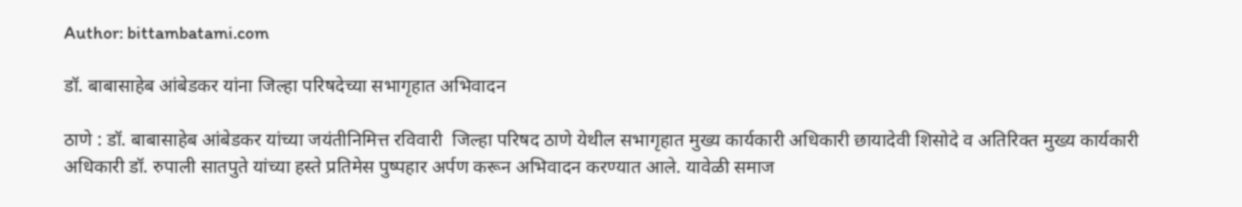Author: bittambatami.com

डॉ. बाबासाहेब आंबेडकर यांना जिल्हा परिषदेच्या सभागृहात अभिवादन

ठाणे : डॉ. बाबासाहेब आंबेडकर यांच्या जयंतीनिमित्त रविवारी  जिल्हा परिषद ठाणे येथील सभागृहात मुख्य कार्यकारी अधिकारी छायादेवी शिसोदे व अतिरिक्त मुख्य कार्यकारी अधिकारी डॉ. रुपाली सातपुते यांच्या हस्ते प्रतिमेस पुष्पहार अर्पण करून अभिवादन करण्यात आले. यावेळी समाज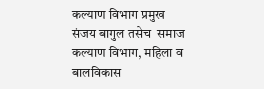कल्याण विभाग प्रमुख संजय बागुल तसेच  समाज कल्याण विभाग, महिला व बालविकास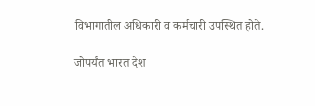विभागातील अधिकारी व कर्मचारी उपस्थित होते.

जोपर्यंत भारत देश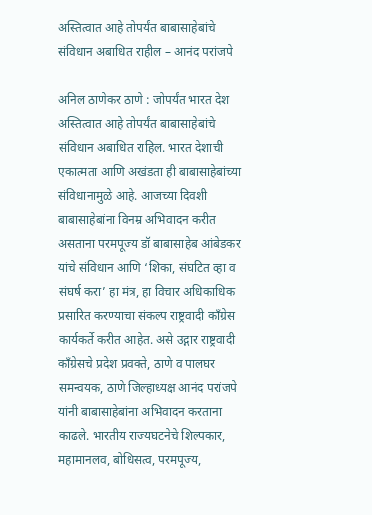अस्तित्वात आहे तोपर्यंत बाबासाहेबांचे संविधान अबाधित राहील – आनंद परांजपे

अनिल ठाणेकर ठाणे : जोपर्यंत भारत देश अस्तित्वात आहे तोपर्यंत बाबासाहेबांचे संविधान अबाधित राहिल. भारत देशाची एकात्मता आणि अखंडता ही बाबासाहेबांच्या संविधानामुळे आहे. आजच्या दिवशी बाबासाहेबांना विनम्र अभिवादन करीत असताना परमपूज्य डॉ बाबासाहेब आंबेडकर यांचे संविधान आणि ‘शिका, संघटित व्हा व संघर्ष करा’ हा मंत्र, हा विचार अधिकाधिक प्रसारित करण्याचा संकल्प राष्ट्रवादी काँग्रेस कार्यकर्ते करीत आहेत. असे उद्गार राष्ट्रवादी काँग्रेसचे प्रदेश प्रवक्ते, ठाणे व पालघर समन्वयक, ठाणे जिल्हाध्यक्ष आनंद परांजपे यांनी बाबासाहेबांना अभिवादन करताना काढले. भारतीय राज्यघटनेचे शिल्पकार, महामानलव, बोधिसत्व, परमपूज्य,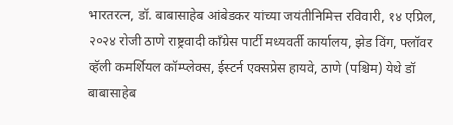भारतरत्न, डॉ. बाबासाहेब आंबेडकर यांच्या जयंतीनिमित्त रविवारी, १४ एप्रिल, २०२४ रोजी ठाणे राष्ट्रवादी काँग्रेस पार्टी मध्यवर्ती कार्यालय, झेड विंग, फ्लॉवर व्हॅली कमर्शियल कॉम्प्लेक्स, ईस्टर्न एक्सप्रेस हायवे, ठाणे (पश्चिम) येथे डॉ बाबासाहेब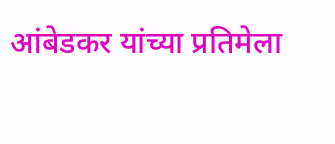आंबेडकर यांच्या प्रतिमेला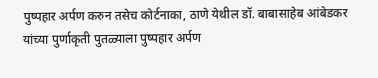पुष्पहार अर्पण करुन तसेच कोर्टनाका, ठाणे येथील डॉ. बाबासाहेब आंबेडकर यांच्या पुर्णाकृती पुतळ्याला पुष्पहार अर्पण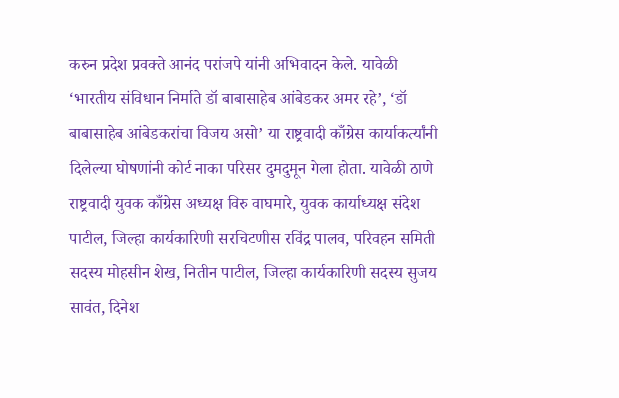करुन प्रदेश प्रवक्ते आनंद परांजपे यांनी अभिवादन केले. यावेळी ‘भारतीय संविधान निर्माते डॉ बाबासाहेब आंबेडकर अमर रहे’, ‘डॉ बाबासाहेब आंबेडकरांचा विजय असो’ या राष्ट्रवादी काँग्रेस कार्याकर्त्यांनी दिलेल्या घोषणांनी कोर्ट नाका परिसर दुमदुमून गेला होता. यावेळी ठाणे राष्ट्रवादी युवक काँग्रेस अध्यक्ष विरु वाघमारे, युवक कार्याध्यक्ष संदेश पाटील, जिल्हा कार्यकारिणी सरचिटणीस रविंद्र पालव, परिवहन समिती सदस्य मोहसीन शेख, नितीन पाटील, जिल्हा कार्यकारिणी सदस्य सुजय सावंत, दिनेश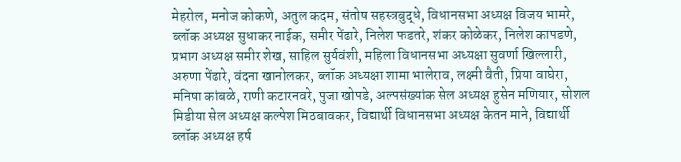मेहरोल, मनोज कोकणे, अतुल कदम, संतोष सहस्त्रबुद्धे, विधानसभा अध्यक्ष विजय भामरे, ब्लॉक अध्यक्ष सुधाकर नाईक, समीर पेंढारे, निलेश फडतरे, शंकर कोळेकर, निलेश कापडणे, प्रभाग अध्यक्ष समीर शेख, साहिल सुर्यवंशी, महिला विधानसभा अध्यक्षा सुवर्णा खिल्लारी, अरुणा पेंढारे, वंदना खानोलकर, ब्लॉक अध्यक्षा शामा भालेराव, लक्ष्मी वैती, प्रिया वाघेरा, मनिषा कांबळे, राणी कटारनवरे, पुजा खोपडे, अल्पसंख्यांक सेल अध्यक्ष हुसेन मणियार, सोशल मिडीया सेल अध्यक्ष कल्पेश मिठबावकर, विद्यार्थी विधानसभा अध्यक्ष केतन माने, विद्यार्थी ब्लॉक अध्यक्ष हर्ष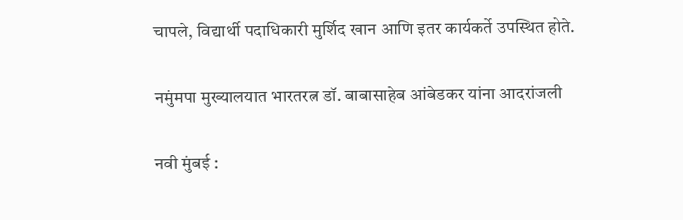चापले, विद्यार्थी पदाधिकारी मुर्शिद खान आणि इतर कार्यकर्ते उपस्थित होते.

नमुंमपा मुख्यालयात भारतरत्न डॉ. बाबासाहेब आंबेडकर यांना आदरांजली

नवी मुंबई :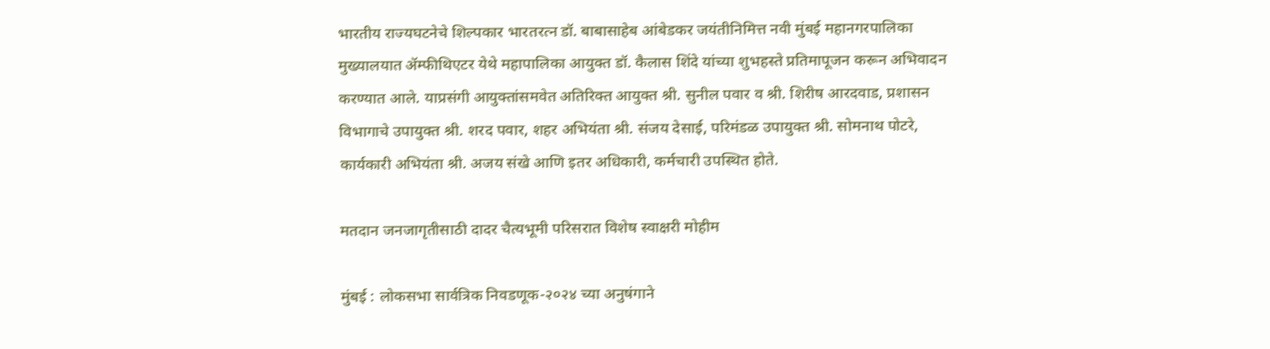भारतीय राज्यघटनेचे शिल्पकार भारतरत्न डॉ. बाबासाहेब आंबेडकर जयंतीनिमित्त नवी मुंबई महानगरपालिका मुख्यालयात ॲम्फीथिएटर येथे महापालिका आयुक्त डॉ. कैलास शिंदे यांच्या शुभहस्ते प्रतिमापूजन करून अभिवादन करण्यात आले. याप्रसंगी आयुक्तांसमवेत अतिरिक्त आयुक्त श्री. सुनील पवार व श्री. शिरीष आरदवाड, प्रशासन विभागाचे उपायुक्त श्री. शरद पवार, शहर अभियंता श्री. संजय देसाई, परिमंडळ उपायुक्त श्री. सोमनाथ पोटरे, कार्यकारी अभियंता श्री. अजय संखे आणि इतर अधिकारी, कर्मचारी उपस्थित होते.

मतदान जनजागृतीसाठी दादर चैत्यभूमी परिसरात विशेष स्वाक्षरी मोहीम

मुंबई : लोकसभा सार्वत्रिक निवडणूक-२०२४ च्या अनुषंगाने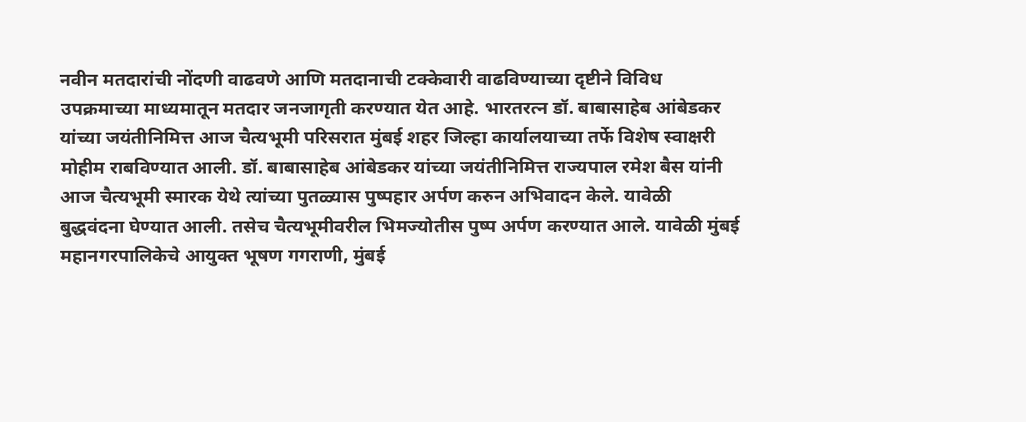नवीन मतदारांची नोंदणी वाढवणे आणि मतदानाची टक्केवारी वाढविण्याच्या दृष्टीने विविध उपक्रमाच्या माध्यमातून मतदार जनजागृती करण्यात येत आहे. भारतरत्न डॉ. बाबासाहेब आंबेडकर यांच्या जयंतीनिमित्त आज चैत्यभूमी परिसरात मुंबई शहर जिल्हा कार्यालयाच्या तर्फे विशेष स्वाक्षरी मोहीम राबविण्यात आली. डॉ. बाबासाहेब आंबेडकर यांच्या जयंतीनिमित्त राज्यपाल रमेश बैस यांनी आज चैत्यभूमी स्मारक येथे त्यांच्या पुतळ्यास पुष्पहार अर्पण करुन अभिवादन केले. यावेळी बुद्धवंदना घेण्यात आली. तसेच चैत्यभूमीवरील भिमज्योतीस पुष्प अर्पण करण्यात आले. यावेळी मुंबई महानगरपालिकेचे आयुक्त भूषण गगराणी, मुंबई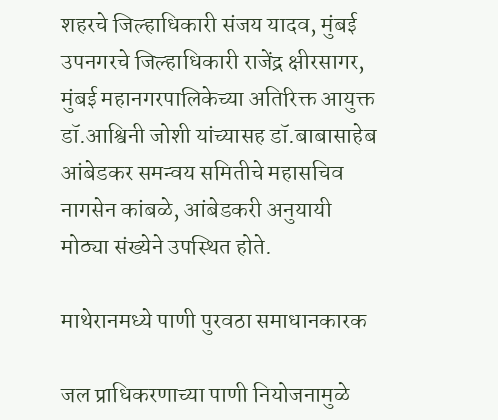शहरचे जिल्हाधिकारी संजय यादव, मुंबई उपनगरचे जिल्हाधिकारी राजेंद्र क्षीरसागर, मुंबई महानगरपालिकेच्या अतिरिक्त आयुक्त डॉ.आश्विनी जोशी यांच्यासह डॉ.बाबासाहेब आंबेडकर समन्वय समितीचे महासचिव नागसेन कांबळे, आंबेडकरी अनुयायी मोठ्या संख्येने उपस्थित होते.

माथेरानमध्ये पाणी पुरवठा समाधानकारक

जल प्राधिकरणाच्या पाणी नियोजनामुळे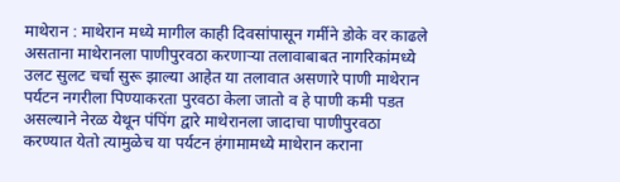माथेरान : माथेरान मध्ये मागील काही दिवसांपासून गर्मीने डोके वर काढले असताना माथेरानला पाणीपुरवठा करणाऱ्या तलावाबाबत नागरिकांमध्ये उलट सुलट चर्चा सुरू झाल्या आहेत या तलावात असणारे पाणी माथेरान पर्यटन नगरीला पिण्याकरता पुरवठा केला जातो व हे पाणी कमी पडत असल्याने नेरळ येथून पंपिंग द्वारे माथेरानला जादाचा पाणीपुरवठा करण्यात येतो त्यामुळेच या पर्यटन हंगामामध्ये माथेरान कराना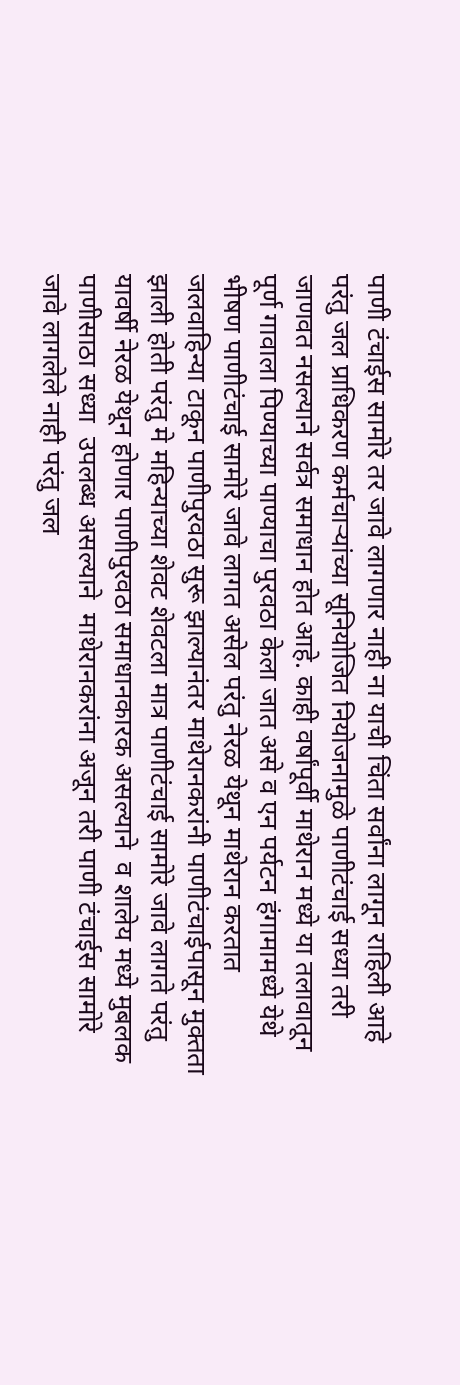पाणी टंचाईस सामोरे तर जावे लागणार नाही ना याची चिंता सर्वांना लागून राहिली आहे परंतु जल प्राधिकरण कर्मचाऱ्यांच्या सूनियोजित नियोजनामुळे पाणीटंचाई सध्या तरी जाणवत नसल्याने सर्वत्र समाधान होत आहे. काही वर्षांपूर्वी माथेरान मध्ये या तलावातून पूर्ण गावाला पिण्याच्या पाण्याचा पुरवठा केला जात असे व एन पर्यटन हंगामामध्ये येथे भीषण पाणीटंचाई सामोरे जावे लागत असेल परंतु नेरळ येथून माथेरान करतात जलवाहिन्या टाकून पाणीपुरवठा सुरू झाल्यानंतर माथेरानकरांनी पाणीटंचाईपासून मुक्तता झाली होती परंतु मे महिन्याच्या शेवट शेवटला मात्र पाणीटंचाई सामोरे जावे लागते परंतु यावर्षी नेरळ येथून होणार पाणीपुरवठा समाधानकारक असल्याने  व शालेय मध्ये मुबलक पाणीसाठा सध्या  उपलब्ध असल्याने  माथेरानकरांना अजून तरी पाणी टंचाईस सामोरे जावे लागलेले नाही परंतु जल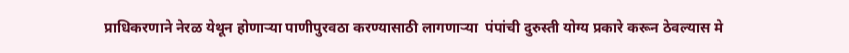प्राधिकरणाने नेरळ येथून होणाऱ्या पाणीपुरवठा करण्यासाठी लागणाऱ्या  पंपांची दुरुस्ती योग्य प्रकारे करून ठेवल्यास मे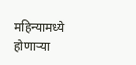महिन्यामध्ये होणाऱ्या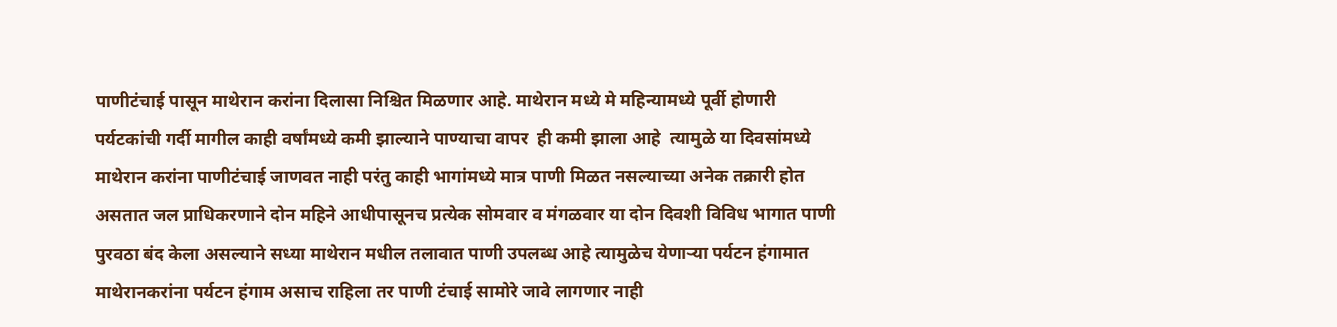पाणीटंचाई पासून माथेरान करांना दिलासा निश्चित मिळणार आहे. माथेरान मध्ये मे महिन्यामध्ये पूर्वी होणारी पर्यटकांची गर्दी मागील काही वर्षांमध्ये कमी झाल्याने पाण्याचा वापर  ही कमी झाला आहे  त्यामुळे या दिवसांमध्ये माथेरान करांना पाणीटंचाई जाणवत नाही परंतु काही भागांमध्ये मात्र पाणी मिळत नसल्याच्या अनेक तक्रारी होत असतात जल प्राधिकरणाने दोन महिने आधीपासूनच प्रत्येक सोमवार व मंगळवार या दोन दिवशी विविध भागात पाणी पुरवठा बंद केला असल्याने सध्या माथेरान मधील तलावात पाणी उपलब्ध आहे त्यामुळेच येणाऱ्या पर्यटन हंगामात माथेरानकरांना पर्यटन हंगाम असाच राहिला तर पाणी टंचाई सामोरे जावे लागणार नाही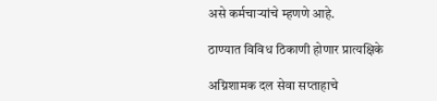असे कर्मचाऱ्यांचे म्हणणे आहे.

ठाण्यात विविध ठिकाणी होणार प्रात्यक्षिके

अग्निशामक दल सेवा सप्ताहाचे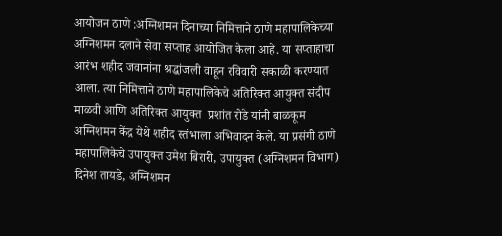आयोजन ठाणे :अग्निशमन दिनाच्या निमित्ताने ठाणे महापालिकेच्या अग्निशमन दलाने सेवा सप्ताह आयोजित केला आहे. या सप्ताहाचा आरंभ शहीद जवानांना श्रद्धांजली वाहून रविवारी सकाळी करण्यात आला. त्या निमित्ताने ठाणे महापालिकेचे अतिरिक्त आयुक्त संदीप माळवी आणि अतिरिक्त आयुक्त  प्रशांत रोडे यांनी बाळकूम अग्निशमन केंद्र येथे शहीद स्तंभाला अभिवादन केले. या प्रसंगी ठाणे महापालिकेचे उपायुक्त उमेश बिरारी, उपायुक्त (अग्निशमन विभाग) दिनेश तायडे, अग्निशमन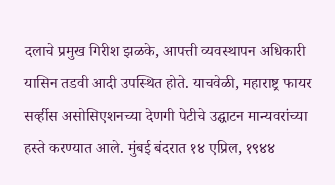दलाचे प्रमुख गिरीश झळके, आपत्ती व्यवस्थापन अधिकारी यासिन तडवी आदी उपस्थित होते. याचवेळी, महाराष्ट्र फायर सर्व्हीस असोसिएशनच्या देणगी पेटीचे उद्घाटन मान्यवरांच्या हस्ते करण्यात आले. मुंबई बंदरात १४ एप्रिल, १९४४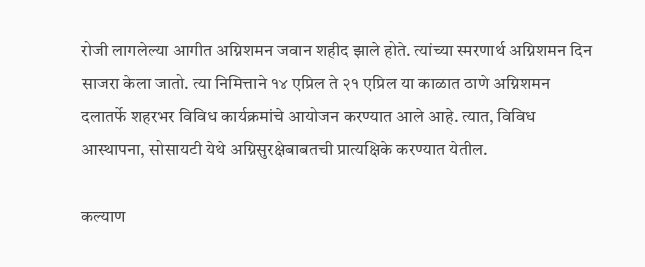रोजी लागलेल्या आगीत अग्निशमन जवान शहीद झाले होते. त्यांच्या स्मरणार्थ अग्निशमन दिन साजरा केला जातो. त्या निमित्ताने १४ एप्रिल ते २१ एप्रिल या काळात ठाणे अग्निशमन दलातर्फे शहरभर विविध कार्यक्रमांचे आयोजन करण्यात आले आहे. त्यात, विविध आस्थापना, सोसायटी येथे अग्निसुरक्षेबाबतची प्रात्यक्षिके करण्यात येतील.

कल्याण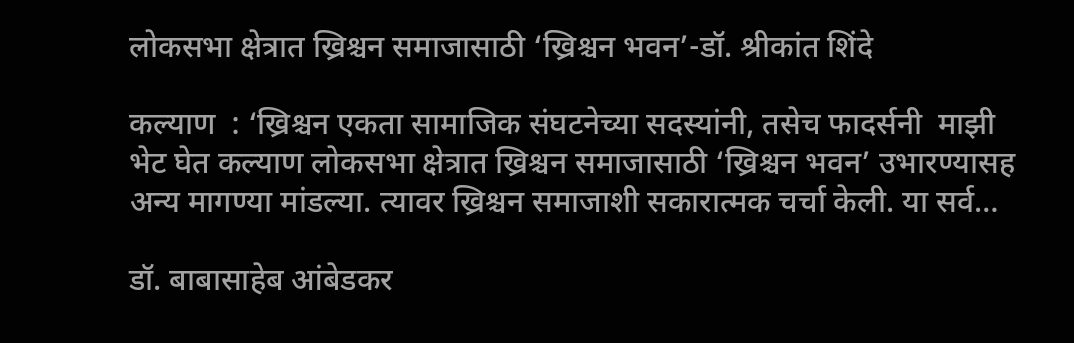लोकसभा क्षेत्रात ख्रिश्चन समाजासाठी ‘ख्रिश्चन भवन’-डॉ. श्रीकांत शिंदे

कल्याण  : ‘ख्रिश्चन एकता सामाजिक संघटनेच्या सदस्यांनी, तसेच फादर्सनी  माझी भेट घेत कल्याण लोकसभा क्षेत्रात ख्रिश्चन समाजासाठी ‘ख्रिश्चन भवन’ उभारण्यासह अन्य मागण्या मांडल्या. त्यावर ख्रिश्चन समाजाशी सकारात्मक चर्चा केली. या सर्व…

डॉ. बाबासाहेब आंबेडकर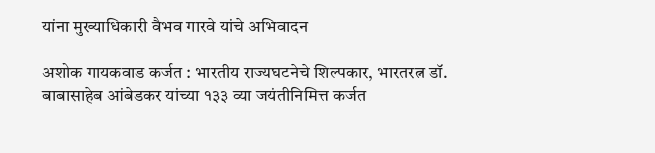यांना मुख्याधिकारी वैभव गारवे यांचे अभिवादन

अशोक गायकवाड कर्जत : भारतीय राज्यघटनेचे शिल्पकार, भारतरत्न डॉ. बाबासाहेब आंबेडकर यांच्या १३३ व्या जयंतीनिमित्त कर्जत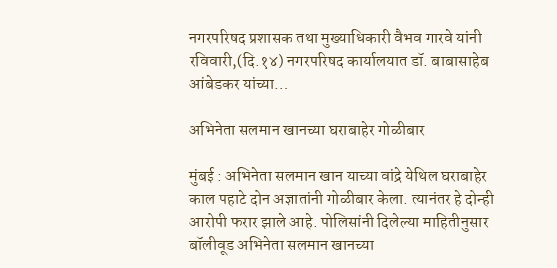नगरपरिषद प्रशासक तथा मुख्याधिकारी वैभव गारवे यांनी रविवारी,(दि.१४) नगरपरिषद कार्यालयात डॉ. बाबासाहेब आंबेडकर यांच्या…

अभिनेता सलमान खानच्या घराबाहेर गोळीबार

मुंबई : अभिनेता सलमान खान याच्या वांद्रे येथिल घराबाहेर काल पहाटे दोन अज्ञातांनी गोळीबार केला. त्यानंतर हे दोन्ही आरोपी फरार झाले आहे. पोलिसांनी दिलेल्या माहितीनुसार बॉलीवूड अभिनेता सलमान खानच्या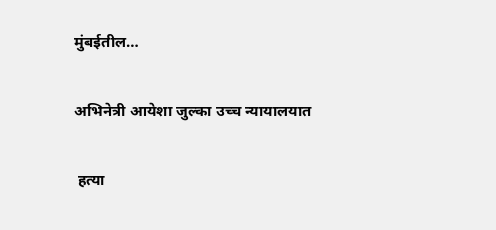मुंबईतील…

अभिनेत्री आयेशा जुल्का उच्च न्यायालयात

 हत्या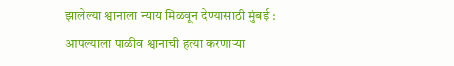झालेल्या श्वानाला न्याय मिळवून देण्यासाठी मुंबई : आपल्याला पाळीव श्वानाची हत्या करणाऱ्या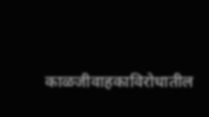काळजीवाहकाविरोधातील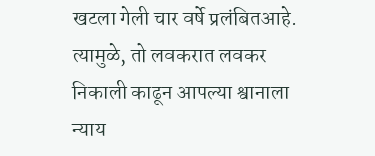खटला गेली चार वर्षे प्रलंबितआहे. त्यामुळे, तो लवकरात लवकर निकाली काढून आपल्या श्वानाला न्याय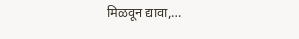मिळवून द्यावा,…